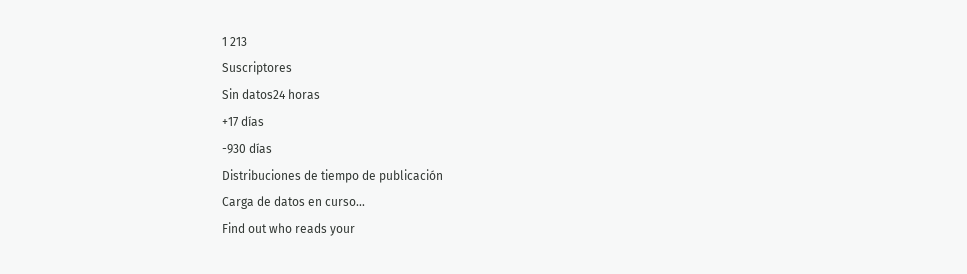1 213
Suscriptores
Sin datos24 horas
+17 días
-930 días
Distribuciones de tiempo de publicación
Carga de datos en curso...
Find out who reads your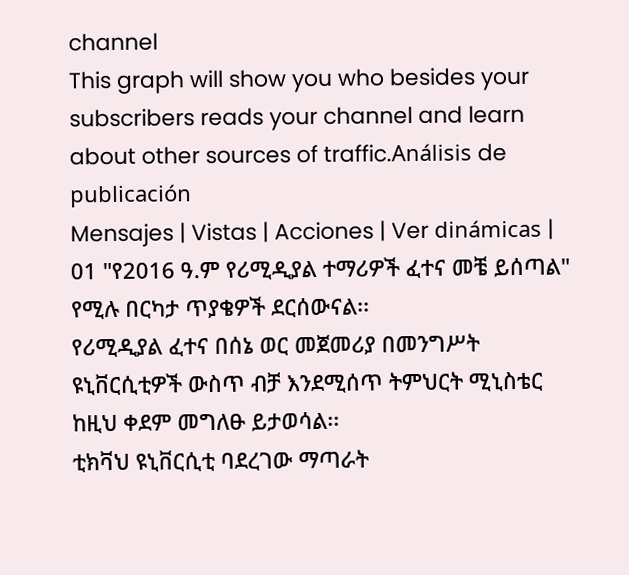channel
This graph will show you who besides your subscribers reads your channel and learn about other sources of traffic.Análisis de publicación
Mensajes | Vistas | Acciones | Ver dinámicas |
01 "የ2016 ዓ.ም የሪሚዲያል ተማሪዎች ፈተና መቼ ይሰጣል" የሚሉ በርካታ ጥያቄዎች ደርሰውናል፡፡
የሪሚዲያል ፈተና በሰኔ ወር መጀመሪያ በመንግሥት ዩኒቨርሲቲዎች ውስጥ ብቻ እንደሚሰጥ ትምህርት ሚኒስቴር ከዚህ ቀደም መግለፁ ይታወሳል፡፡
ቲክቫህ ዩኒቨርሲቲ ባደረገው ማጣራት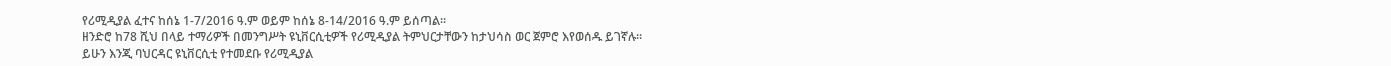የሪሚዲያል ፈተና ከሰኔ 1-7/2016 ዓ.ም ወይም ከሰኔ 8-14/2016 ዓ.ም ይሰጣል፡፡
ዘንድሮ ከ78 ሺህ በላይ ተማሪዎች በመንግሥት ዩኒቨርሲቲዎች የሪሚዲያል ትምህርታቸውን ከታህሳስ ወር ጀምሮ እየወሰዱ ይገኛሉ፡፡
ይሁን እንጂ ባህርዳር ዩኒቨርሲቲ የተመደቡ የሪሚዲያል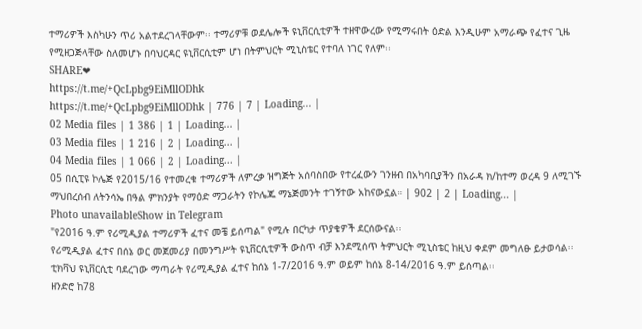ተማሪዎች እስካሁን ጥሪ አልተደረገላቸውም፡፡ ተማሪዎቹ ወደሌሎች ዩኒቨርሲቲዎች ተዘዋውረው የሚማሩበት ዕድል እንዲሁም አማራጭ የፈተና ጊዜ የሚዘጋጅላቸው ስለመሆኑ በባህርዳር ዩኒቨርሲቲም ሆነ በትምህርት ሚኒስቴር የተባለ ነገር የለም፡፡
SHARE❤
https://t.me/+QcLpbg9EiMllODhk
https://t.me/+QcLpbg9EiMllODhk | 776 | 7 | Loading... |
02 Media files | 1 386 | 1 | Loading... |
03 Media files | 1 216 | 2 | Loading... |
04 Media files | 1 066 | 2 | Loading... |
05 በሲፒዩ ኮሌጅ የ2015/16 የተመረቁ ተማሪዎች ለምረቃ ዝግጅት አሰባስበው የተረፈውን ገንዘብ በአካባቢያችን በአራዳ ክ/ከተማ ወረዳ 9 ለሚገኙ ማህበረሰብ ለትንሳኤ በዓል ምክንያት የማዕድ ማጋራትን የኮሌጁ ማኔጅመንት ተገኝተው አከናውኗል። | 902 | 2 | Loading... |
Photo unavailableShow in Telegram
"የ2016 ዓ.ም የሪሚዲያል ተማሪዎች ፈተና መቼ ይሰጣል" የሚሉ በርካታ ጥያቄዎች ደርሰውናል፡፡
የሪሚዲያል ፈተና በሰኔ ወር መጀመሪያ በመንግሥት ዩኒቨርሲቲዎች ውስጥ ብቻ እንደሚሰጥ ትምህርት ሚኒስቴር ከዚህ ቀደም መግለፁ ይታወሳል፡፡
ቲክቫህ ዩኒቨርሲቲ ባደረገው ማጣራት የሪሚዲያል ፈተና ከሰኔ 1-7/2016 ዓ.ም ወይም ከሰኔ 8-14/2016 ዓ.ም ይሰጣል፡፡
ዘንድሮ ከ78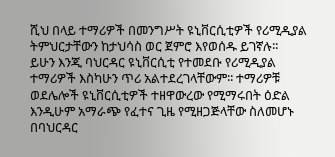ሺህ በላይ ተማሪዎች በመንግሥት ዩኒቨርሲቲዎች የሪሚዲያል ትምህርታቸውን ከታህሳስ ወር ጀምሮ እየወሰዱ ይገኛሉ፡፡
ይሁን እንጂ ባህርዳር ዩኒቨርሲቲ የተመደቡ የሪሚዲያል ተማሪዎች እስካሁን ጥሪ አልተደረገላቸውም፡፡ ተማሪዎቹ ወደሌሎች ዩኒቨርሲቲዎች ተዘዋውረው የሚማሩበት ዕድል እንዲሁም አማራጭ የፈተና ጊዜ የሚዘጋጅላቸው ስለመሆኑ በባህርዳር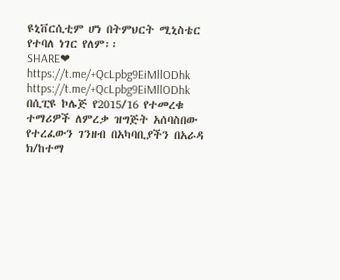ዩኒቨርሲቲም ሆነ በትምህርት ሚኒስቴር የተባለ ነገር የለም፡፡
SHARE❤
https://t.me/+QcLpbg9EiMllODhk
https://t.me/+QcLpbg9EiMllODhk
በሲፒዩ ኮሌጅ የ2015/16 የተመረቁ ተማሪዎች ለምረቃ ዝግጅት አሰባስበው የተረፈውን ገንዘብ በአካባቢያችን በአራዳ ክ/ከተማ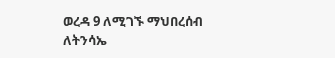ወረዳ 9 ለሚገኙ ማህበረሰብ ለትንሳኤ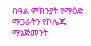በዓል ምክንያት የማዕድ ማጋራትን የኮሌጁ ማኔጅመንት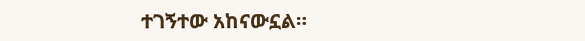ተገኝተው አከናውኗል።